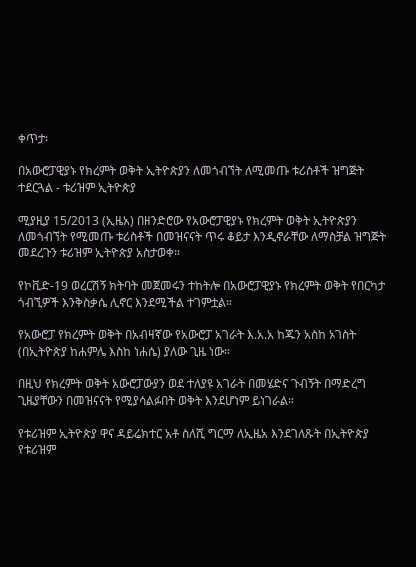ቀጥታ፡

በአውሮፓዊያኑ የክረምት ወቅት ኢትዮጵያን ለመጎብኘት ለሚመጡ ቱሪስቶች ዝግጅት ተደርጓል - ቱሪዝም ኢትዮጵያ

ሚያዚያ 15/2013 (ኢዜአ) በዘንድሮው የአውሮፓዊያኑ የክረምት ወቅት ኢትዮጵያን ለመጎብኘት የሚመጡ ቱሪስቶች በመዝናናት ጥሩ ቆይታ እንዲኖራቸው ለማስቻል ዝግጅት መደረጉን ቱሪዝም ኢትዮጵያ አስታወቀ።

የኮቪድ-19 ወረርሽኝ ክትባት መጀመሩን ተከትሎ በአውሮፓዊያኑ የክረምት ወቅት የበርካታ ጎብኚዎች እንቅስቃሴ ሊኖር እንደሚችል ተገምቷል።

የአውሮፓ የክረምት ወቅት በአብዛኛው የአውሮፓ አገራት እ.አ.አ ከጁን አስከ ኦገስት (በኢትዮጵያ ከሐምሌ እስከ ነሐሴ) ያለው ጊዜ ነው።

በዚህ የክረምት ወቅት አውሮፓውያን ወደ ተለያዩ አገራት በመሄድና ጉብኝት በማድረግ ጊዜያቸውን በመዝናናት የሚያሳልፉበት ወቅት እንደሆነም ይነገራል።

የቱሪዝም ኢትዮጵያ ዋና ዳይሬክተር አቶ ስለሺ ግርማ ለኢዜአ እንደገለጹት በኢትዮጵያ የቱሪዝም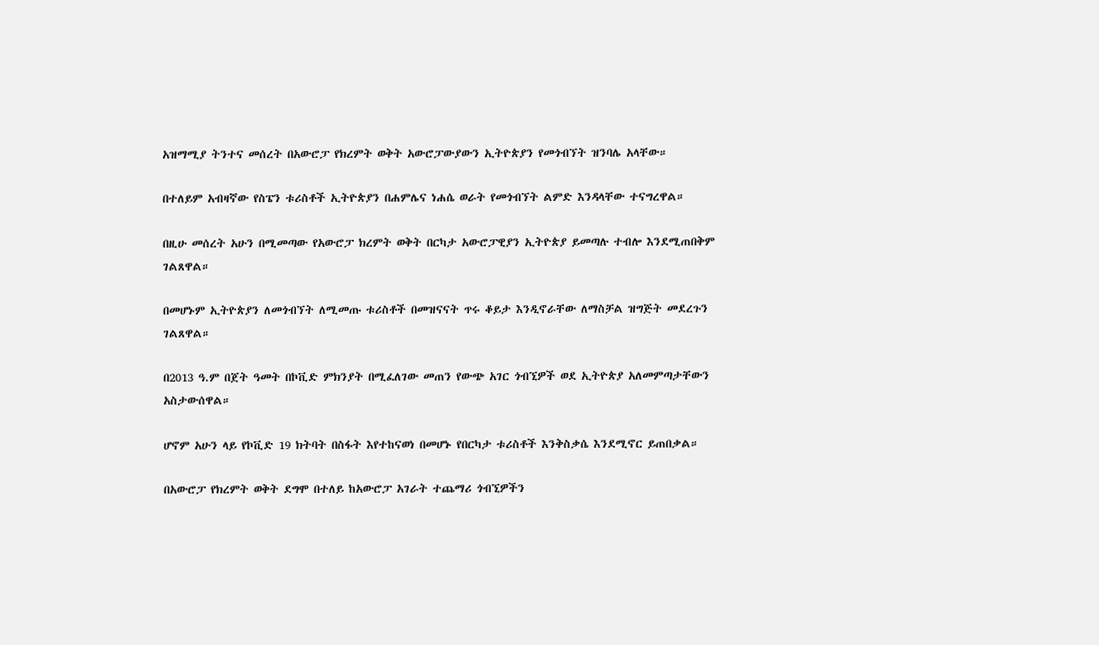አዝማሚያ ትንተና መሰረት በአውሮፓ የክረምት ወቅት አውሮፓውያውን ኢትዮጵያን የመጎብኘት ዝንባሌ አላቸው።

በተለይም አብዛኛው የስፔን ቱሪስቶች ኢትዮጵያን በሐምሌና ነሐሴ ወራት የመጎብኘት ልምድ እንዳላቸው ተናግረዋል።

በዚሁ መሰረት አሁን በሚመጣው የአውሮፓ ክረምት ወቅት በርካታ አውሮፓዊያን ኢትዮጵያ ይመጣሉ ተብሎ እንደሚጠበቅም ገልጸዋል።

በመሆኑም ኢትዮጵያን ለመጎብኘት ለሚመጡ ቱሪስቶች በመዝናናት ጥሩ ቆይታ እንዲኖራቸው ለማስቻል ዝግጅት መደረጉን ገልጸዋል።

በ2013 ዓ.ም በጀት ዓመት በኮቪድ ምክንያት በሚፈለገው መጠን የውጭ አገር ጎብኚዎች ወደ ኢትዮጵያ አለመምጣታቸውን አስታውሰዋል።

ሆኖም አሁን ላይ የኮቪድ 19 ክትባት በስፋት እየተከናወነ በመሆኑ የበርካታ ቱሪስቶች እንቅስቃሴ እንደሚኖር ይጠበቃል።

በአውሮፓ የክረምት ወቅት ደግሞ በተለይ ከአውሮፓ አገራት ተጨማሪ ጎብኚዎችን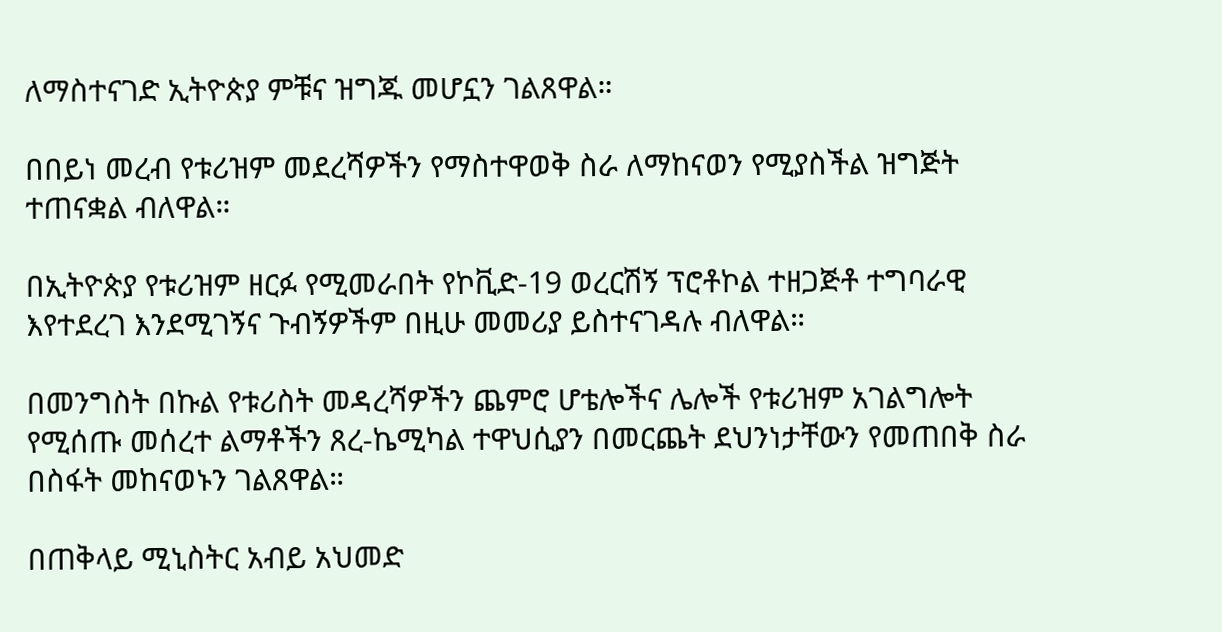ለማስተናገድ ኢትዮጵያ ምቹና ዝግጁ መሆኗን ገልጸዋል።

በበይነ መረብ የቱሪዝም መደረሻዎችን የማስተዋወቅ ስራ ለማከናወን የሚያስችል ዝግጅት ተጠናቋል ብለዋል።

በኢትዮጵያ የቱሪዝም ዘርፉ የሚመራበት የኮቪድ-19 ወረርሽኝ ፕሮቶኮል ተዘጋጅቶ ተግባራዊ እየተደረገ እንደሚገኝና ጉብኝዎችም በዚሁ መመሪያ ይስተናገዳሉ ብለዋል።

በመንግስት በኩል የቱሪስት መዳረሻዎችን ጨምሮ ሆቴሎችና ሌሎች የቱሪዝም አገልግሎት የሚሰጡ መሰረተ ልማቶችን ጸረ-ኬሚካል ተዋህሲያን በመርጨት ደህንነታቸውን የመጠበቅ ስራ በስፋት መከናወኑን ገልጸዋል።

በጠቅላይ ሚኒስትር አብይ አህመድ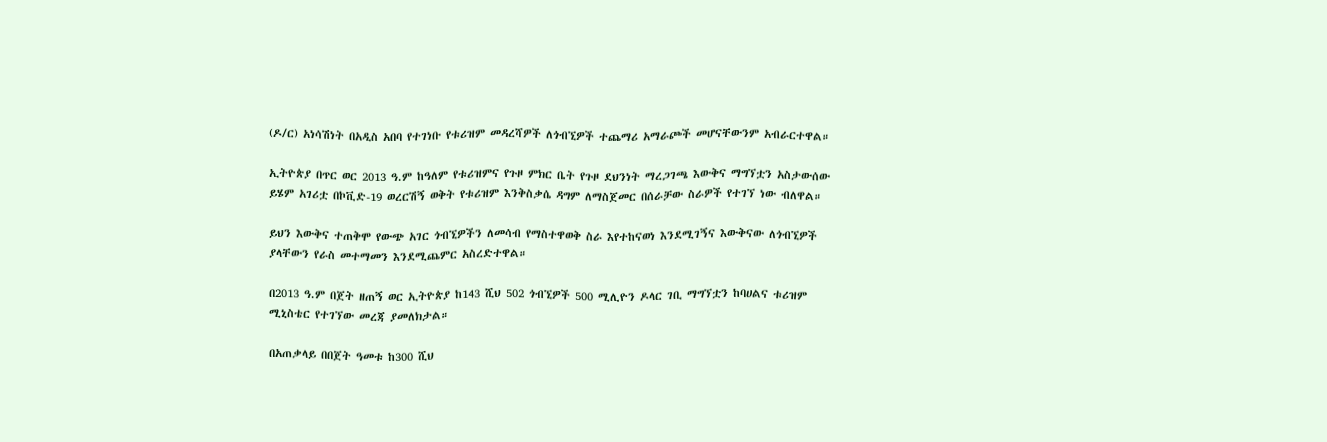(ዶ/ር) አነሳሽነት በአዲስ አበባ የተገነቡ የቱሪዝም መዳረሻዎች ለጎብኚዎች ተጨማሪ አማራጮች መሆናቸውንም አብራርተዋል።

ኢትዮጵያ በጥር ወር 2013 ዓ.ም ከዓለም የቱሪዝምና የጉዞ ምክር ቤት የጉዞ ደህንነት ማረጋገጫ እውቅና ማግኘቷን አስታውሰው ይሄም አገሪቷ በኮቪድ-19 ወረርሽኝ ወቅት የቱሪዝም እንቅስቃሴ ዳግም ለማስጀመር በሰራቻው ስራዎች የተገኘ ነው ብለዋል።

ይህን እውቅና ተጠቅሞ የውጭ አገር ጎብኚዎችን ለመሳብ የማስተዋወቅ ስራ እየተከናወነ እንደሚገኝና እውቅናው ለጎብኚዎች ያላቸውን የራስ መተማመን እንደሚጨምር አስረድተዋል።

በ2013 ዓ.ም በጀት ዘጠኝ ወር ኢትዮጵያ ከ143 ሺህ 502 ጎብኚዎች 500 ሚሊዮን ዶላር ገቢ ማግኘቷን ከባሀልና ቱሪዝም ሚኒስቴር የተገኘው መረጃ ያመለክታል።

በአጠቃላይ በበጀት ዓመቱ ከ300 ሺህ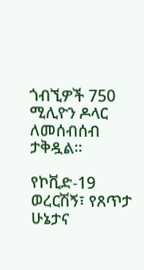ጎብኚዎች 750 ሚሊዮን ዶላር ለመሰብሰብ ታቅዷል።

የኮቪድ-19 ወረርሽኝ፣ የጸጥታ ሁኔታና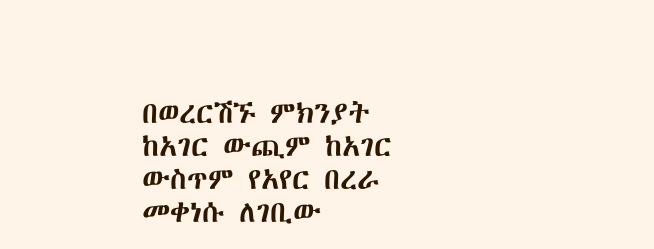በወረርሽኙ ምክንያት ከአገር ውጪም ከአገር ውስጥም የአየር በረራ መቀነሱ ለገቢው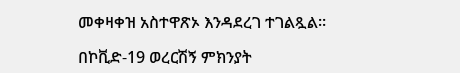መቀዛቀዝ አስተዋጽኦ እንዳደረገ ተገልጿል።

በኮቪድ-19 ወረርሽኝ ምክንያት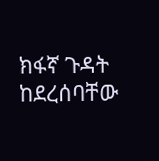ክፋኛ ጉዳት ከደረሰባቸው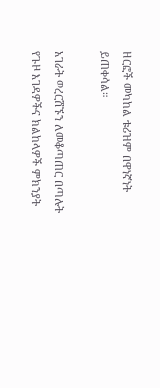ዘርፎች መካከል ቱሪዝም በዋነኛነት ይጠቀሳል።

አገራት ወረርሽኙን ለመቆጣጠር በጣሉት የጉዞ እገዳዎችና ክልከላዎች ምክንያት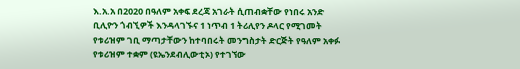እ.አ.አ በ2020 በዓለም አቀፍ ደረጃ አገራት ሲጠብቋቸው የነበሩ አንድ ቢሊዮን ጎብኚዎች እንዳላገኙና 1 ነጥብ 1 ትሪሊየን ዶላር የሚገመት የቱሪዝም ገቢ ማጣታቸውን ከተባበሩት መንግስታት ድርጅት የዓለም አቀፉ የቱሪዝም ተቋም (ዩኤንደብሊውቲኦ) የተገኘው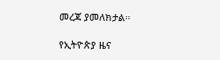መረጃ ያመለክታል።

የኢትዮጵያ ዜና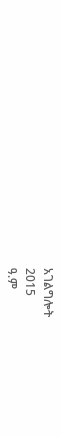አገልግሎት
2015
ዓ.ም